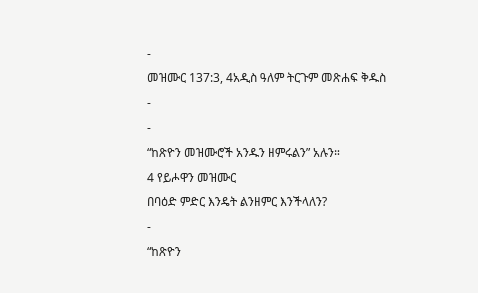-
መዝሙር 137:3, 4አዲስ ዓለም ትርጉም መጽሐፍ ቅዱስ
-
-
“ከጽዮን መዝሙሮች አንዱን ዘምሩልን” አሉን።
4 የይሖዋን መዝሙር
በባዕድ ምድር እንዴት ልንዘምር እንችላለን?
-
“ከጽዮን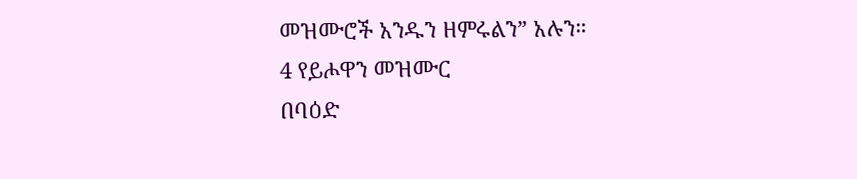መዝሙሮች አንዱን ዘምሩልን” አሉን።
4 የይሖዋን መዝሙር
በባዕድ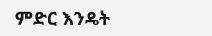ምድር እንዴት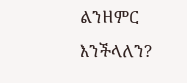ልንዘምር እንችላለን?